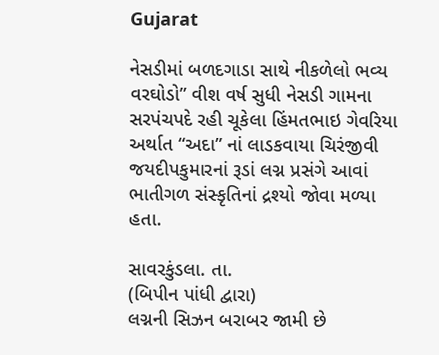Gujarat

નેસડીમાં બળદગાડા સાથે નીકળેલો ભવ્ય વરઘોડો” વીશ વર્ષ સુધી નેસડી ગામના સરપંચપદે રહી ચૂકેલા હિંમતભાઇ ગેવરિયા અર્થાત “અદા” નાં લાડકવાયા ચિરંજીવી જયદીપકુમારનાં રૂડાં લગ્ન પ્રસંગે આવાં ભાતીગળ સંસ્કૃતિનાં દ્રશ્યો જોવા મળ્યા હતા.

સાવરકુંડલા. તા.
(બિપીન પાંધી દ્વારા)
લગ્નની સિઝન બરાબર જામી છે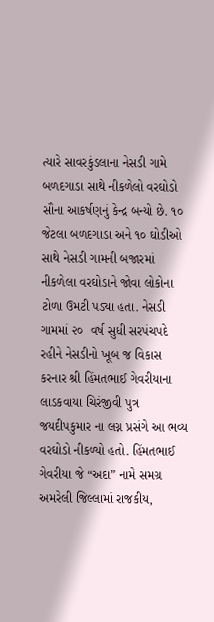ત્યારે સાવરકુંડલાના નેસડી ગામે બળદગાડા સાથે નીકળેલો વરઘોડો સૌના આકર્ષણનું કેન્દ્ર બન્યો છે. ૧૦ જેટલા બળદગાડા અને ૧૦ ઘોડીઓ સાથે નેસડી ગામની બજારમાં નીકળેલા વરઘોડાને જોવા લોકોના ટોળા ઉમટી પડ્યા હતા. નેસડી ગામમાં ૨૦  વર્ષ સુધી સરપંચપદે રહીને નેસડીનો ખૂબ જ વિકાસ કરનાર શ્રી હિંમતભાઈ ગેવરીયાના લાડકવાયા ચિરંજીવી પુત્ર જયદીપકુમાર ના લગ્ન પ્રસંગે આ ભવ્ય વરઘોડો નીકળ્યો હતો. હિંમતભાઈ ગેવરીયા જે “અદા” નામે સમગ્ર અમરેલી જિલ્લામાં રાજકીય,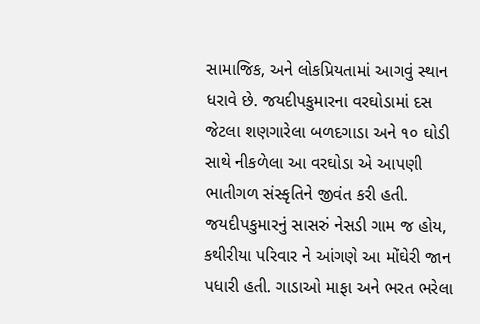સામાજિક, અને લોકપ્રિયતામાં આગવું સ્થાન ધરાવે છે. જયદીપકુમારના વરઘોડામાં દસ જેટલા શણગારેલા બળદગાડા અને ૧૦ ઘોડી સાથે નીકળેલા આ વરઘોડા એ આપણી ભાતીગળ સંસ્કૃતિને જીવંત કરી હતી. જયદીપકુમારનું સાસરું નેસડી ગામ જ હોય, કથીરીયા પરિવાર ને આંગણે આ મોંઘેરી જાન પધારી હતી. ગાડાઓ માફા અને ભરત ભરેલા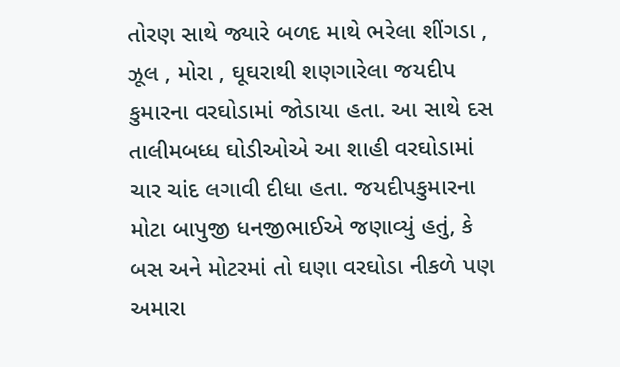તોરણ સાથે જ્યારે બળદ માથે ભરેલા શીંગડા , ઝૂલ , મોરા , ઘૂઘરાથી શણગારેલા જયદીપ કુમારના વરઘોડામાં જોડાયા હતા. આ સાથે દસ તાલીમબધ્ધ ઘોડીઓએ આ શાહી વરઘોડામાં ચાર ચાંદ લગાવી દીધા હતા. જયદીપકુમારના મોટા બાપુજી ધનજીભાઈએ જણાવ્યું હતું, કે બસ અને મોટરમાં તો ઘણા વરઘોડા નીકળે પણ અમારા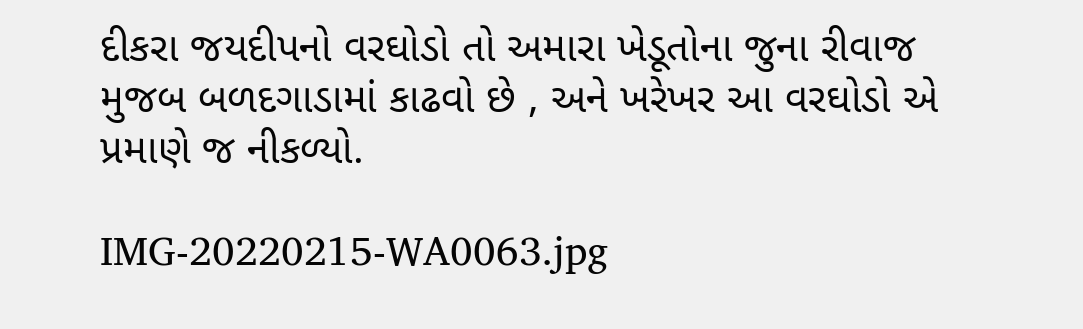દીકરા જયદીપનો વરઘોડો તો અમારા ખેડૂતોના જુના રીવાજ મુજબ બળદગાડામાં કાઢવો છે , અને ખરેખર આ વરઘોડો એ પ્રમાણે જ નીકળ્યો.

IMG-20220215-WA0063.jpg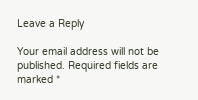Leave a Reply

Your email address will not be published. Required fields are marked *